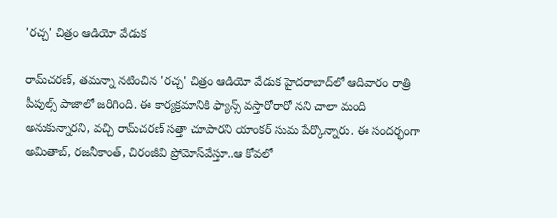'రచ్చ' చిత్రం ఆడియో వేడుక

రామ్‌చరణ్‌, తమన్నా నటించిన 'రచ్చ' చిత్రం ఆడియో వేడుక హైదరాబాద్‌లో ఆదివారం రాత్రి పీపుల్స్‌ పాజాలో జరిగింది. ఈ కార్యక్రమానికి ఫ్యాన్స్‌ వస్తారోరారో నని చాలా మంది అనుకున్నారని, వచ్చి రామ్‌చరణ్‌ సత్తా చూపారని యాంకర్‌ సుమ పేర్కొన్నారు. ఈ సందర్భంగా అమితాబ్‌, రజనీకాంత్‌, చిరంజీవి ప్రోమోస్‌వేస్తూ..ఆ కోవలో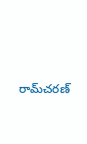రామ్‌చరణ్‌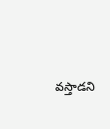వస్తాడని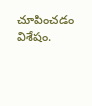చూపించడం విశేషం.